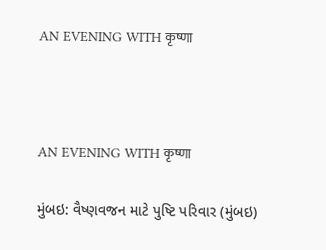AN EVENING WITH कृष्णा



AN EVENING WITH कृष्णा

મુંબઇ: વૈષ્ણવજન માટે પુષ્ટિ પરિવાર (મુંબઇ)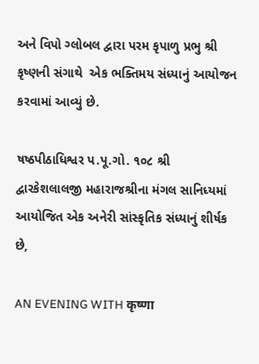અને વિપો ગ્લોબલ દ્વારા પરમ કૃપાળુ પ્રભુ શ્રી કૃષ્ણની સંગાથે  એક ભક્તિમય સંધ્યાનું આયોજન કરવામાં આવ્યું છે.

ષષ્ઠપીઠાધિશ્વર પ.પૂ.ગો. ૧૦૮ શ્રી દ્વારકેશલાલજી મહારાજશ્રીના મંગલ સાનિધ્યમાં આયોજિત એક અનેરી સાંસ્કૃતિક સંધ્યાનું શીર્ષક છે,

AN EVENING WITH कृष्णा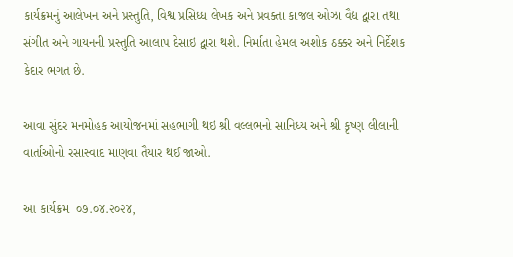કાર્યક્રમનું આલેખન અને પ્રસ્તુતિ, વિશ્વ પ્રસિધ્ધ લેખક અને પ્રવક્તા કાજલ ઓઝા વૈદ્ય દ્વારા તથા સંગીત અને ગાયનની પ્રસ્તુતિ આલાપ દેસાઇ દ્વારા થશે. નિર્માતા હેમલ અશોક ઠક્કર અને નિર્દેશક કેદાર ભગત છે.

આવા સુંદર મનમોહક આયોજનમાં સહભાગી થઇ શ્રી વલ્લભનો સાનિધ્ય અને શ્રી કૃષ્ણ લીલાની વાર્તાઓનો રસાસ્વાદ માણવા તૈયાર થઈ જાઓ.

આ કાર્યક્રમ  ૦૭.૦૪.૨૦૨૪,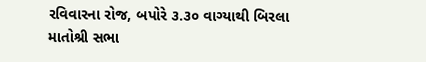રવિવારના રોજ, બપોરે ૩.૩૦ વાગ્યાથી બિરલા માતોશ્રી સભા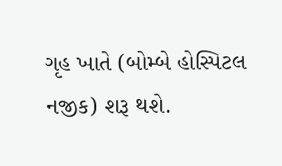ગૃહ ખાતે (બોમ્બે હોસ્પિટલ નજીક) શરૂ થશે.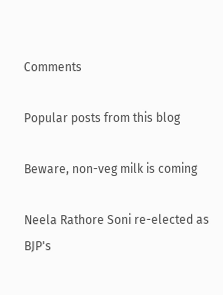Comments

Popular posts from this blog

Beware, non-veg milk is coming

Neela Rathore Soni re-elected as BJP's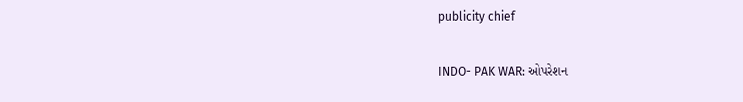publicity chief

INDO- PAK WAR: ઓપરેશન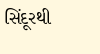સિંદૂરથી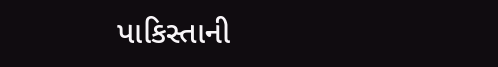પાકિસ્તાની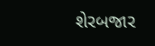શેરબજાર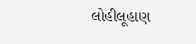લોહીલૂહાણ